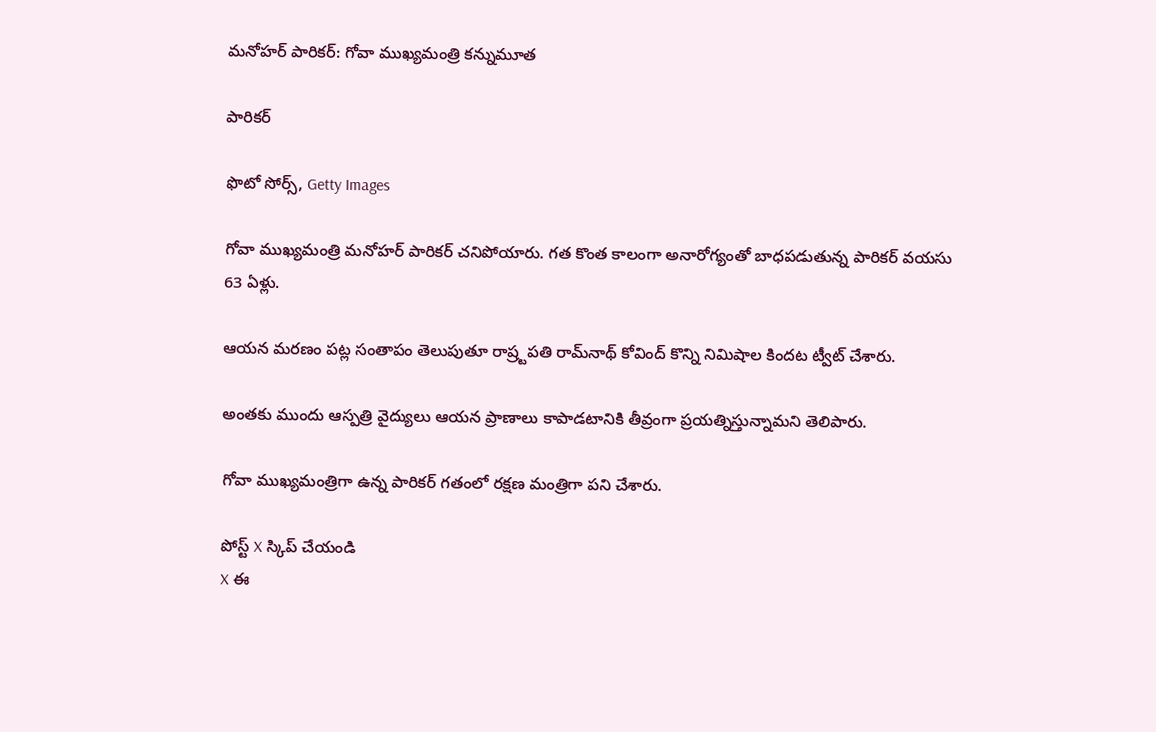మనోహర్ పారికర్: గోవా ముఖ్యమంత్రి కన్నుమూత

పారికర్

ఫొటో సోర్స్, Getty Images

గోవా ముఖ్యమంత్రి మనోహర్ పారికర్ చనిపోయారు. గత కొంత కాలంగా అనారోగ్యంతో బాధపడుతున్న పారికర్ వయసు 63 ఏళ్లు.

ఆయన మరణం పట్ల సంతాపం తెలుపుతూ రాష్ర్టపతి రామ్‌నాథ్ కోవింద్ కొన్ని నిమిషాల కిందట ట్వీట్ చేశారు.

అంతకు ముందు ఆస్పత్రి వైద్యులు ఆయన ప్రాణాలు కాపాడటానికి తీవ్రంగా ప్రయత్నిస్తున్నామని తెలిపారు.

గోవా ముఖ్యమంత్రిగా ఉన్న పారికర్ గతంలో రక్షణ మంత్రిగా పని చేశారు.

పోస్ట్‌ X స్కిప్ చేయండి
X ఈ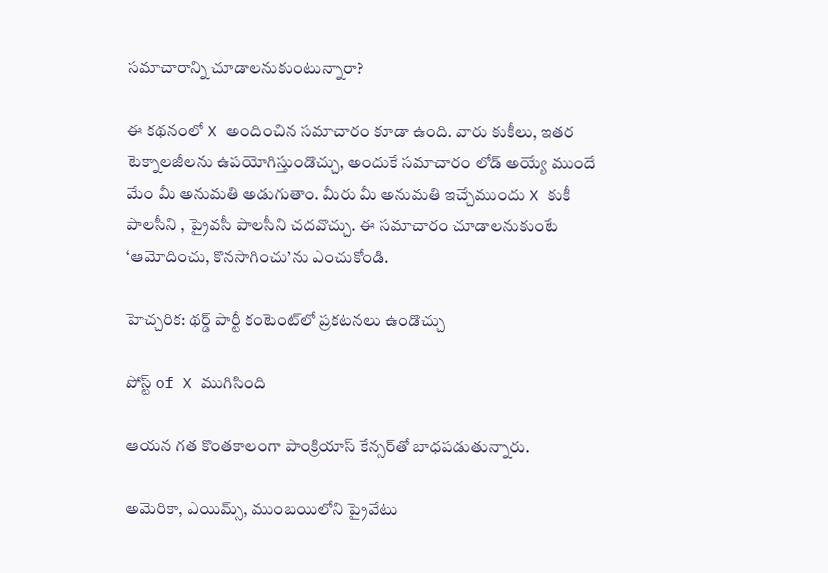సమాచారాన్ని చూడాలనుకుంటున్నారా?

ఈ కథనంలో X అందించిన సమాచారం కూడా ఉంది. వారు కుకీలు, ఇతర టెక్నాలజీలను ఉపయోగిస్తుండొచ్చు, అందుకే సమాచారం లోడ్ అయ్యే ముందే మేం మీ అనుమతి అడుగుతాం. మీరు మీ అనుమతి ఇచ్చేముందు X కుకీ పాలసీని , ప్రైవసీ పాలసీని చదవొచ్చు. ఈ సమాచారం చూడాలనుకుంటే ‘ఆమోదించు, కొనసాగించు’ను ఎంచుకోండి.

హెచ్చరిక: థర్డ్ పార్టీ కంటెంట్‌లో ప్రకటనలు ఉండొచ్చు

పోస్ట్ of X ముగిసింది

ఆయన గత కొంతకాలంగా పాంక్రియాస్ కేన్సర్‌తో బాధపడుతున్నారు.

అమెరికా, ఎయిమ్స్‌, ముంబయిలోని ప్రైవేటు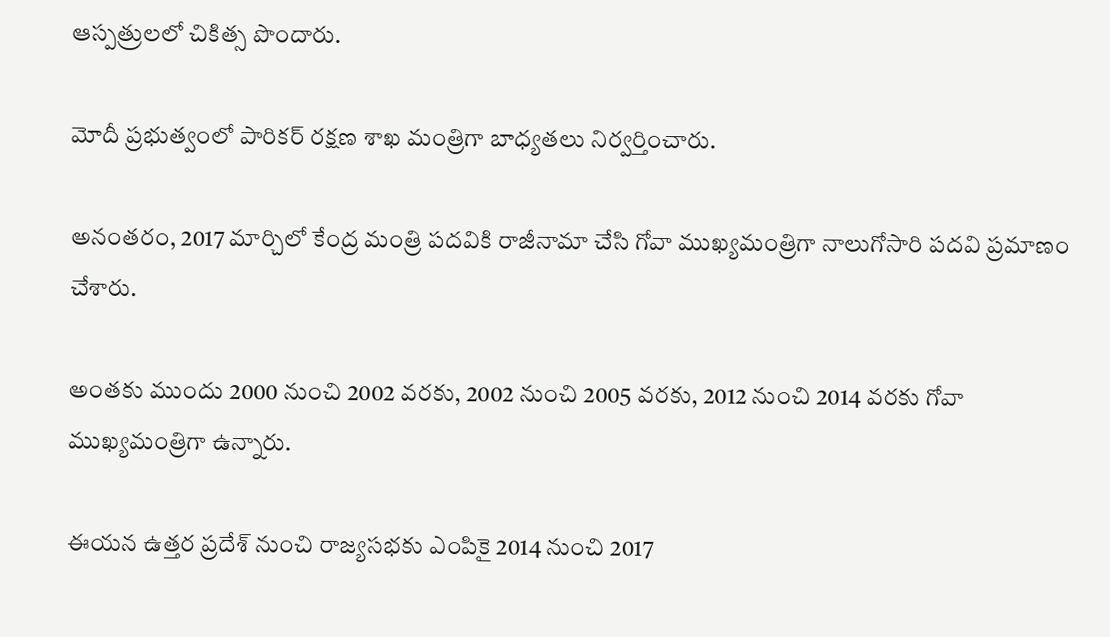ఆస్పత్రులలో చికిత్స పొందారు.

మోదీ ప్రభుత్వంలో పారికర్ రక్షణ శాఖ మంత్రిగా బాధ్యతలు నిర్వర్తించారు.

అనంతరం, 2017 మార్చిలో కేంద్ర మంత్రి పదవికి రాజీనామా చేసి గోవా‌ ముఖ్యమంత్రిగా నాలుగోసారి పదవి ప్రమాణం చేశారు.

అంతకు ముందు 2000 నుంచి 2002 వరకు, 2002 నుంచి 2005 వరకు, 2012 నుంచి 2014 వరకు గోవా ముఖ్యమంత్రిగా ఉన్నారు.

ఈయన ఉత్తర ప్రదేశ్ నుంచి రాజ్యసభకు ఎంపికై 2014 నుంచి 2017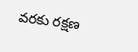వరకు రక్షణ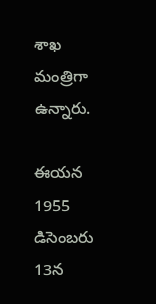శాఖ మంత్రిగా ఉన్నారు.

ఈయన 1955 డిసెంబరు 13న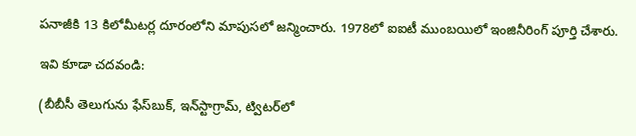పనాజీకి 13 కిలోమీటర్ల దూరంలోని మాపుస‌లో జన్మించారు. 1978లో ఐఐటీ ముంబయిలో ఇంజినీరింగ్ పూర్తి చేశారు.

ఇవి కూడా చదవండి:

(బీబీసీ తెలుగును ఫేస్‌బుక్, ఇన్‌స్టాగ్రామ్‌, ట్విటర్‌లో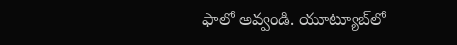ఫాలో అవ్వండి. యూట్యూబ్‌లో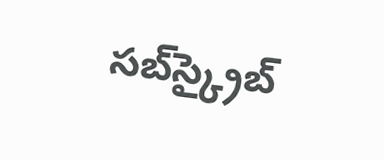సబ్‌స్క్రైబ్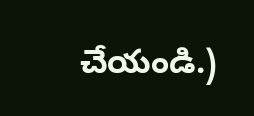చేయండి.)